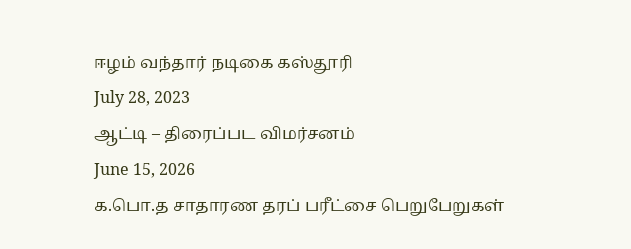ஈழம் வந்தார் நடிகை கஸ்தூரி
July 28, 2023
ஆட்டி – திரைப்பட விமர்சனம்
June 15, 2026
க.பொ.த சாதாரண தரப் பரீட்சை பெறுபேறுகள்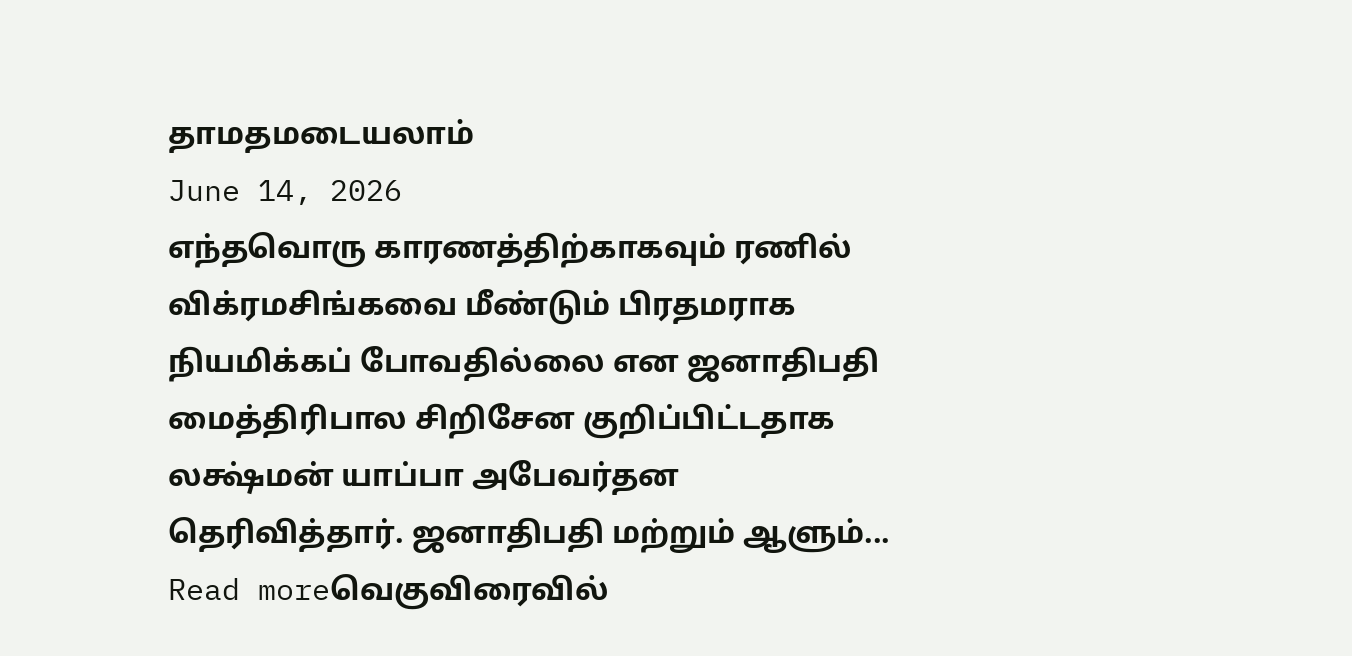தாமதமடையலாம்
June 14, 2026
எந்தவொரு காரணத்திற்காகவும் ரணில் விக்ரமசிங்கவை மீண்டும் பிரதமராக நியமிக்கப் போவதில்லை என ஜனாதிபதி மைத்திரிபால சிறிசேன குறிப்பிட்டதாக லக்ஷ்மன் யாப்பா அபேவர்தன தெரிவித்தார். ஜனாதிபதி மற்றும் ஆளும்...
Read moreவெகுவிரைவில்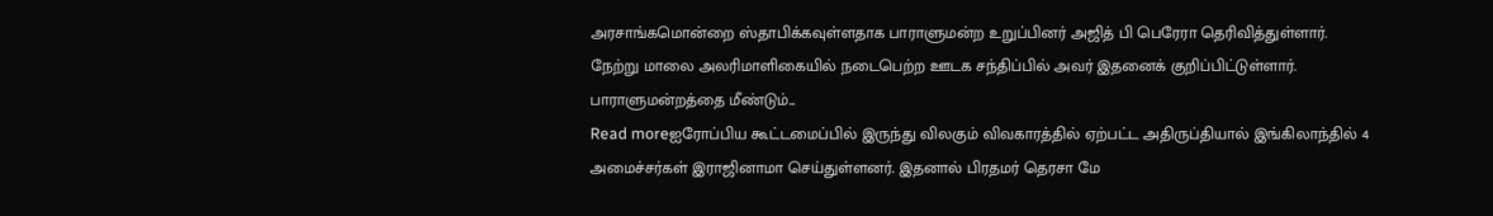அரசாங்கமொன்றை ஸ்தாபிக்கவுள்ளதாக பாராளுமன்ற உறுப்பினர் அஜித் பி பெரேரா தெரிவித்துள்ளார். நேற்று மாலை அலரிமாளிகையில் நடைபெற்ற ஊடக சந்திப்பில் அவர் இதனைக் குறிப்பிட்டுள்ளார். பாராளுமன்றத்தை மீண்டும்...
Read moreஐரோப்பிய கூட்டமைப்பில் இருந்து விலகும் விவகாரத்தில் ஏற்பட்ட அதிருப்தியால் இங்கிலாந்தில் 4 அமைச்சர்கள் இராஜினாமா செய்துள்ளனர். இதனால் பிரதமர் தெரசா மே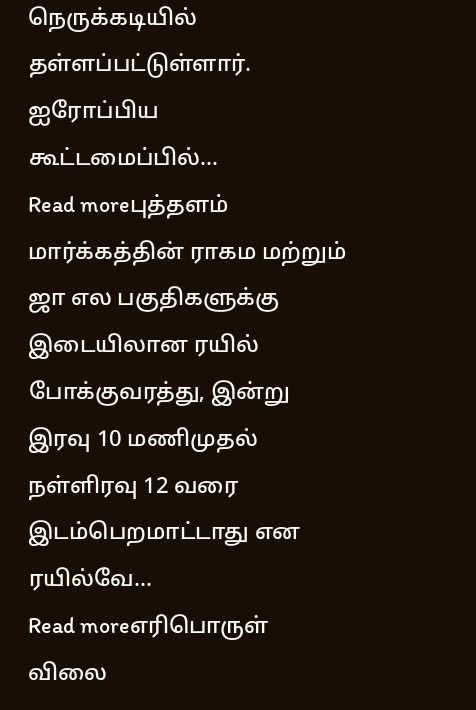நெருக்கடியில் தள்ளப்பட்டுள்ளார். ஐரோப்பிய கூட்டமைப்பில்...
Read moreபுத்தளம் மார்க்கத்தின் ராகம மற்றும் ஜா எல பகுதிகளுக்கு இடையிலான ரயில் போக்குவரத்து, இன்று இரவு 10 மணிமுதல் நள்ளிரவு 12 வரை இடம்பெறமாட்டாது என ரயில்வே...
Read moreஎரிபொருள் விலை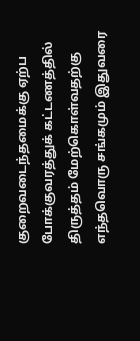குறைவடைந்தமைக்கு ஏற்ப போக்குவரத்துக் கட்டணத்தில் திருத்தம் மேற்கொள்வதற்கு எந்தவொரு சங்கமும் இதுவரை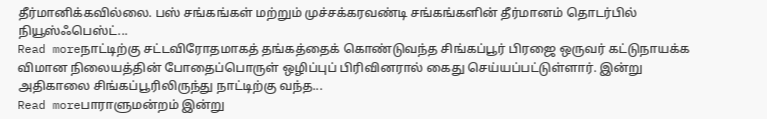தீர்மானிக்கவில்லை. பஸ் சங்கங்கள் மற்றும் முச்சக்கரவண்டி சங்கங்களின் தீர்மானம் தொடர்பில் நியூஸ்ஃபெஸ்ட்...
Read moreநாட்டிற்கு சட்டவிரோதமாகத் தங்கத்தைக் கொண்டுவந்த சிங்கப்பூர் பிரஜை ஒருவர் கட்டுநாயக்க விமான நிலையத்தின் போதைப்பொருள் ஒழிப்புப் பிரிவினரால் கைது செய்யப்பட்டுள்ளார். இன்று அதிகாலை சிங்கப்பூரிலிருந்து நாட்டிற்கு வந்த...
Read moreபாராளுமன்றம் இன்று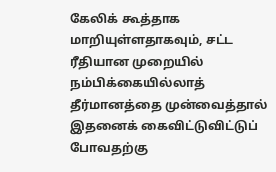கேலிக் கூத்தாக மாறியுள்ளதாகவும், சட்ட ரீதியான முறையில் நம்பிக்கையில்லாத் தீர்மானத்தை முன்வைத்தால் இதனைக் கைவிட்டுவிட்டுப் போவதற்கு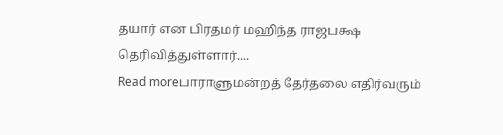தயார் என பிரதமர் மஹிந்த ராஜபக்ஷ தெரிவித்துள்ளார்....
Read moreபாராளுமன்றத் தேர்தலை எதிர்வரும்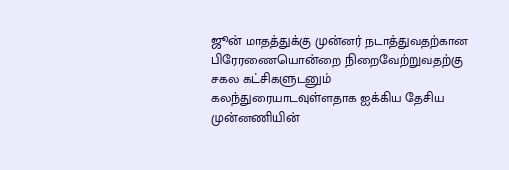ஜூன் மாதத்துக்கு முன்னர் நடாத்துவதற்கான பிரேரணையொன்றை நிறைவேற்றுவதற்கு சகல கட்சிகளுடனும் கலந்துரையாடவுள்ளதாக ஐக்கிய தேசிய முன்னணியின்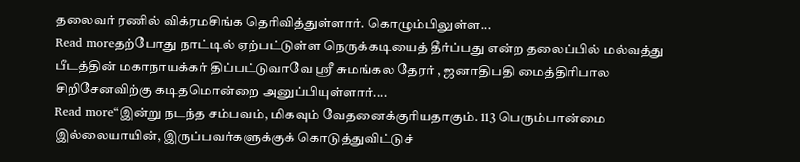தலைவர் ரணில் விக்ரமசிங்க தெரிவித்துள்ளார். கொழும்பிலுள்ள...
Read moreதற்போது நாட்டில் ஏற்பட்டுள்ள நெருக்கடியைத் தீர்ப்பது என்ற தலைப்பில் மல்வத்து பீடத்தின் மகாநாயக்கர் திப்பட்டுவாவே ஶ்ரீ சுமங்கல தேரர் , ஜனாதிபதி மைத்திரிபால சிறிசேனவிற்கு கடிதமொன்றை அனுப்பியுள்ளார்....
Read more“இன்று நடந்த சம்பவம், மிகவும் வேதனைக்குரியதாகும். 113 பெரும்பான்மை இல்லையாயின், இருப்பவர்களுக்குக் கொடுத்துவிட்டுச்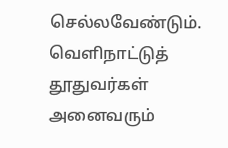செல்லவேண்டும். வெளிநாட்டுத் தூதுவர்கள் அனைவரும்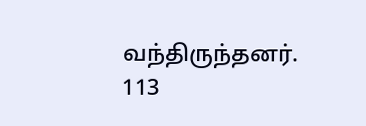வந்திருந்தனர். 113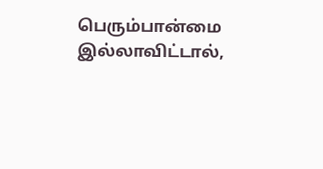பெரும்பான்மை இல்லாவிட்டால்,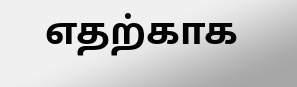எதற்காக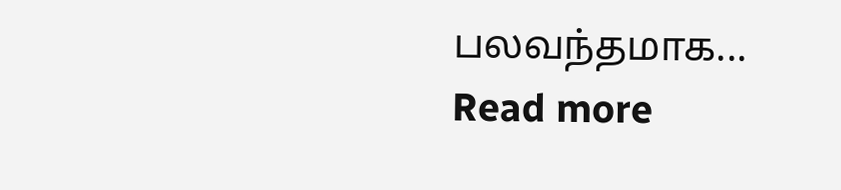பலவந்தமாக...
Read more